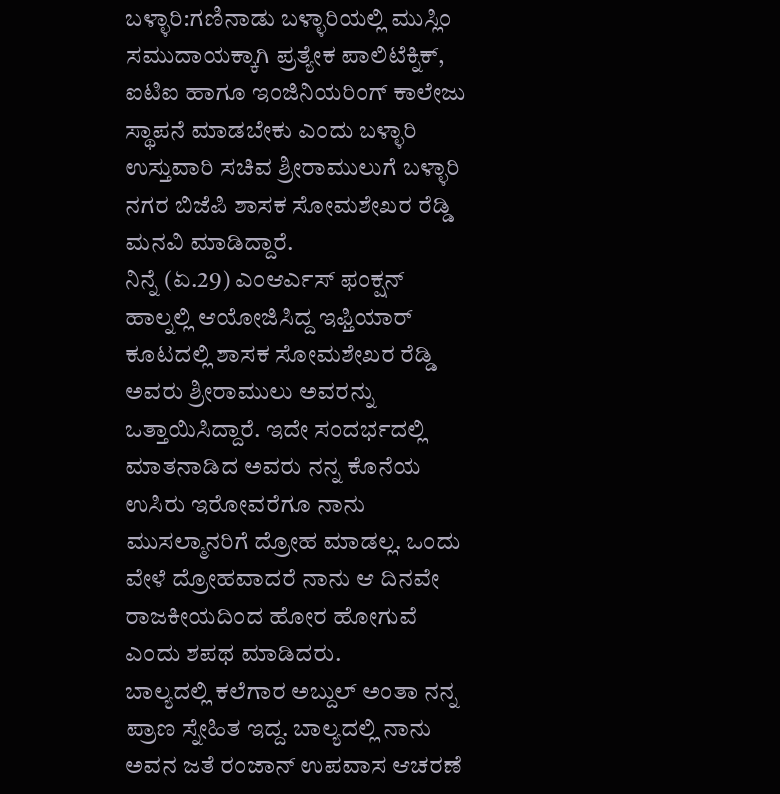ಬಳ್ಳಾರಿ:ಗಣಿನಾಡು ಬಳ್ಳಾರಿಯಲ್ಲಿ ಮುಸ್ಲಿಂ ಸಮುದಾಯಕ್ಕಾಗಿ ಪ್ರತ್ಯೇಕ ಪಾಲಿಟೆಕ್ನಿಕ್, ಐಟಿಐ ಹಾಗೂ ಇಂಜಿನಿಯರಿಂಗ್ ಕಾಲೇಜು ಸ್ಥಾಪನೆ ಮಾಡಬೇಕು ಎಂದು ಬಳ್ಳಾರಿ ಉಸ್ತುವಾರಿ ಸಚಿವ ಶ್ರೀರಾಮುಲುಗೆ ಬಳ್ಳಾರಿ ನಗರ ಬಿಜೆಪಿ ಶಾಸಕ ಸೋಮಶೇಖರ ರೆಡ್ಡಿ ಮನವಿ ಮಾಡಿದ್ದಾರೆ.
ನಿನ್ನೆ (ಏ.29) ಎಂಆರ್ಎಸ್ ಫಂಕ್ಷನ್ ಹಾಲ್ನಲ್ಲಿ ಆಯೋಜಿಸಿದ್ದ ಇಫ್ತಿಯಾರ್ ಕೂಟದಲ್ಲಿ ಶಾಸಕ ಸೋಮಶೇಖರ ರೆಡ್ಡಿ ಅವರು ಶ್ರೀರಾಮುಲು ಅವರನ್ನು ಒತ್ತಾಯಿಸಿದ್ದಾರೆ. ಇದೇ ಸಂದರ್ಭದಲ್ಲಿ ಮಾತನಾಡಿದ ಅವರು ನನ್ನ ಕೊನೆಯ ಉಸಿರು ಇರೋವರೆಗೂ ನಾನು ಮುಸಲ್ಮಾನರಿಗೆ ದ್ರೋಹ ಮಾಡಲ್ಲ. ಒಂದು ವೇಳೆ ದ್ರೋಹವಾದರೆ ನಾನು ಆ ದಿನವೇ ರಾಜಕೀಯದಿಂದ ಹೋರ ಹೋಗುವೆ ಎಂದು ಶಪಥ ಮಾಡಿದರು.
ಬಾಲ್ಯದಲ್ಲಿ ಕಲೆಗಾರ ಅಬ್ದುಲ್ ಅಂತಾ ನನ್ನ ಪ್ರಾಣ ಸ್ನೇಹಿತ ಇದ್ದ. ಬಾಲ್ಯದಲ್ಲಿ ನಾನು ಅವನ ಜತೆ ರಂಜಾನ್ ಉಪವಾಸ ಆಚರಣೆ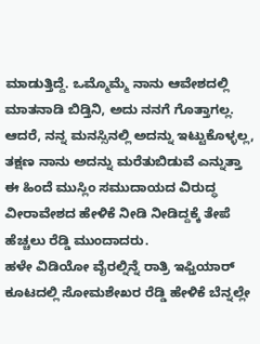ಮಾಡುತ್ತಿದ್ದೆ. ಒಮ್ಮೊಮ್ಮೆ ನಾನು ಆವೇಶದಲ್ಲಿ ಮಾತನಾಡಿ ಬಿಡ್ತಿನಿ, ಅದು ನನಗೆ ಗೊತ್ತಾಗಲ್ಲ. ಆದರೆ, ನನ್ನ ಮನಸ್ಸಿನಲ್ಲಿ ಅದನ್ನು ಇಟ್ಟುಕೊಳ್ಳಲ್ಲ, ತಕ್ಷಣ ನಾನು ಅದನ್ನು ಮರೆತುಬಿಡುವೆ ಎನ್ನುತ್ತಾ ಈ ಹಿಂದೆ ಮುಸ್ಲಿಂ ಸಮುದಾಯದ ವಿರುದ್ಧ ವೀರಾವೇಶದ ಹೇಳಿಕೆ ನೀಡಿ ನೀಡಿದ್ದಕ್ಕೆ ತೇಪೆ ಹೆಚ್ಚಲು ರೆಡ್ಡಿ ಮುಂದಾದರು.
ಹಳೇ ವಿಡಿಯೋ ವೈರಲ್ನಿನ್ನೆ ರಾತ್ರಿ ಇಫ್ತಿಯಾರ್ ಕೂಟದಲ್ಲಿ ಸೋಮಶೇಖರ ರೆಡ್ಡಿ ಹೇಳಿಕೆ ಬೆನ್ನಲ್ಲೇ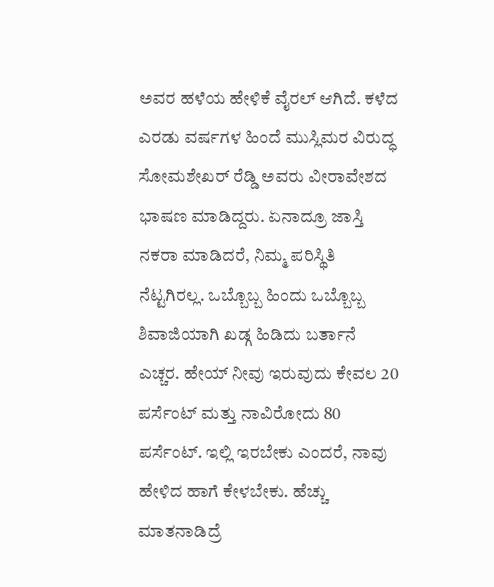ಅವರ ಹಳೆಯ ಹೇಳಿಕೆ ವೈರಲ್ ಆಗಿದೆ. ಕಳೆದ ಎರಡು ವರ್ಷಗಳ ಹಿಂದೆ ಮುಸ್ಲಿಮರ ವಿರುದ್ಧ ಸೋಮಶೇಖರ್ ರೆಡ್ಡಿ ಅವರು ವೀರಾವೇಶದ ಭಾಷಣ ಮಾಡಿದ್ದರು. ಏನಾದ್ರೂ ಜಾಸ್ತಿ‌ ನಕರಾ ಮಾಡಿದರೆ, ನಿಮ್ಮ ಪರಿಸ್ಥಿತಿ ನೆಟ್ಟಗಿರಲ್ಲ. ಒಬ್ಬೊಬ್ಬ ಹಿಂದು ಒಬ್ಬೊಬ್ಬ ಶಿವಾಜಿಯಾಗಿ ಖಡ್ಗ ಹಿಡಿದು ಬರ್ತಾನೆ ಎಚ್ಚರ. ಹೇಯ್ ನೀವು ಇರುವುದು ಕೇವಲ 20 ಪರ್ಸೆಂಟ್ ಮತ್ತು ನಾವಿರೋದು 80 ಪರ್ಸೆಂಟ್. ಇಲ್ಲಿ ಇರಬೇಕು ಎಂದರೆ, ನಾವು ಹೇಳಿದ ಹಾಗೆ ಕೇಳಬೇಕು. ಹೆಚ್ಚು ಮಾತನಾಡಿದ್ರೆ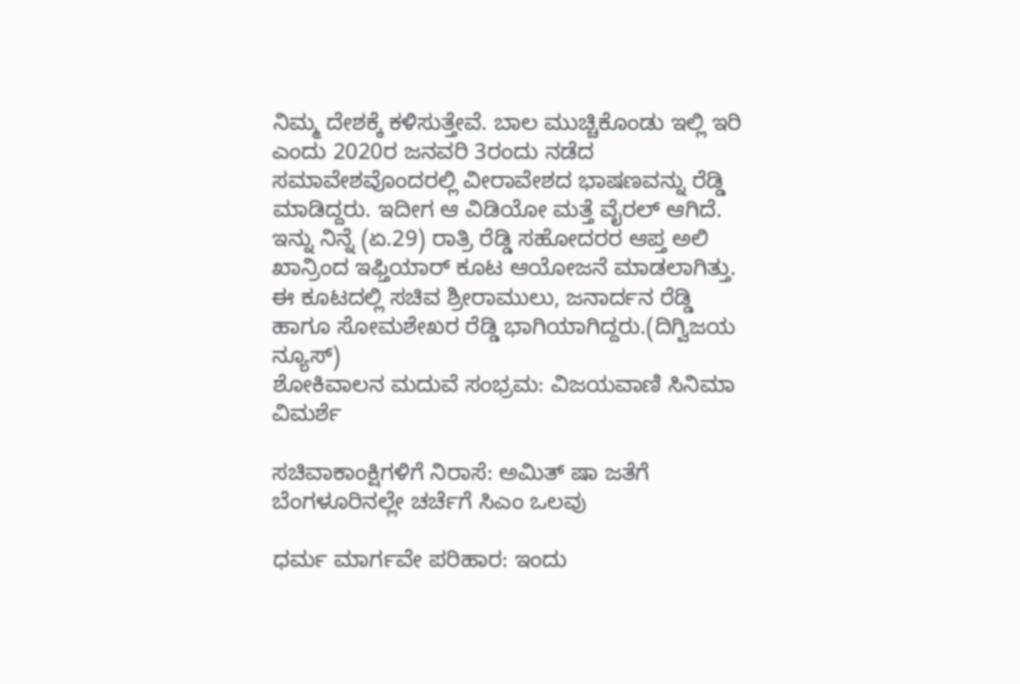ನಿಮ್ಮ ದೇಶಕ್ಕೆ ಕಳಿಸುತ್ತೇವೆ. ಬಾಲ ಮುಚ್ಚಿಕೊಂಡು ಇಲ್ಲಿ ಇರಿ ಎಂದು 2020ರ ಜನವರಿ 3ರಂದು ನಡೆದ ಸಮಾವೇಶವೊಂದರಲ್ಲಿ ವೀರಾವೇಶದ ಭಾಷಣವನ್ನು ರೆಡ್ಡಿ ಮಾಡಿದ್ದರು. ಇದೀಗ ಆ ವಿಡಿಯೋ ಮತ್ತೆ ವೈರಲ್ ಆಗಿದೆ.
ಇನ್ನು ನಿನ್ನೆ (ಏ.29) ರಾತ್ರಿ ರೆಡ್ಡಿ ‌ಸಹೋದರರ ಆಪ್ತ ಅಲಿ ಖಾನ್ರಿಂದ ಇಫ್ತಿಯಾರ್ ಕೂಟ ಆಯೋಜನೆ ಮಾಡಲಾಗಿತ್ತು. ಈ ಕೂಟದಲ್ಲಿ ಸಚಿವ ಶ್ರೀರಾಮುಲು, ಜನಾರ್ದನ ರೆಡ್ಡಿ ಹಾಗೂ ಸೋಮಶೇಖರ ರೆಡ್ಡಿ ಭಾಗಿಯಾಗಿದ್ದರು.(ದಿಗ್ವಿಜಯ ನ್ಯೂಸ್)
ಶೋಕಿವಾಲನ ಮದುವೆ ಸಂಭ್ರಮ: ವಿಜಯವಾಣಿ ಸಿನಿಮಾ ವಿಮರ್ಶೆ

ಸಚಿವಾಕಾಂಕ್ಷಿಗಳಿಗೆ ನಿರಾಸೆ: ಅಮಿತ್ ಷಾ ಜತೆಗೆ ಬೆಂಗಳೂರಿನಲ್ಲೇ ಚರ್ಚೆಗೆ ಸಿಎಂ ಒಲವು

ಧರ್ಮ ಮಾರ್ಗವೇ ಪರಿಹಾರ: ಇಂದು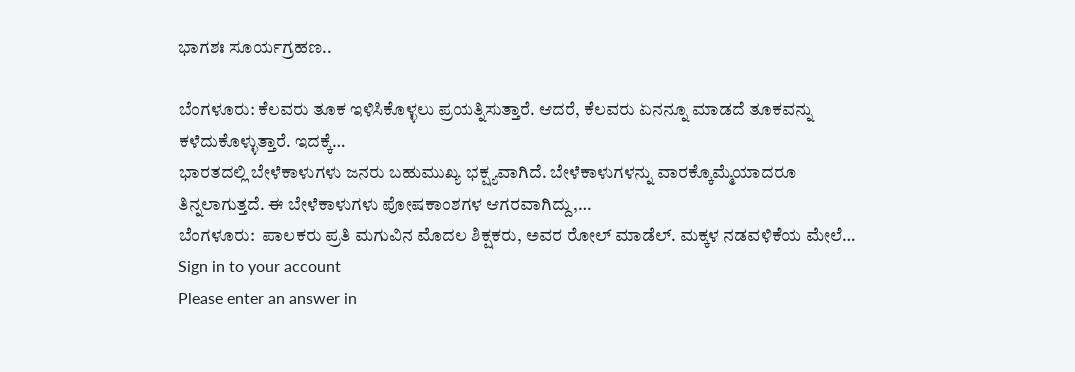ಭಾಗಶಃ ಸೂರ್ಯಗ್ರಹಣ..

ಬೆಂಗಳೂರು: ಕೆಲವರು ತೂಕ ಇಳಿಸಿಕೊಳ್ಳಲು ಪ್ರಯತ್ನಿಸುತ್ತಾರೆ. ಆದರೆ, ಕೆಲವರು ಏನನ್ನೂ ಮಾಡದೆ ತೂಕವನ್ನು ಕಳೆದುಕೊಳ್ಳುತ್ತಾರೆ. ಇದಕ್ಕೆ…
ಭಾರತದಲ್ಲಿ ಬೇಳೆಕಾಳುಗಳು ಜನರು ಬಹುಮುಖ್ಯ ಭಕ್ಷ್ಯವಾಗಿದೆ. ಬೇಳೆಕಾಳುಗಳನ್ನು ವಾರಕ್ಕೊಮ್ಮೆಯಾದರೂ ತಿನ್ನಲಾಗುತ್ತದೆ. ಈ ಬೇಳೆಕಾಳುಗಳು ಪೋಷಕಾಂಶಗಳ ಆಗರವಾಗಿದ್ದು,…
ಬೆಂಗಳೂರು:  ಪಾಲಕರು ಪ್ರತಿ ಮಗುವಿನ ಮೊದಲ ಶಿಕ್ಷಕರು, ಅವರ ರೋಲ್ ಮಾಡೆಲ್. ಮಕ್ಕಳ ನಡವಳಿಕೆಯ ಮೇಲೆ…
Sign in to your account
Please enter an answer in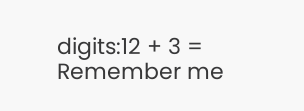digits:12 + 3 =
Remember me